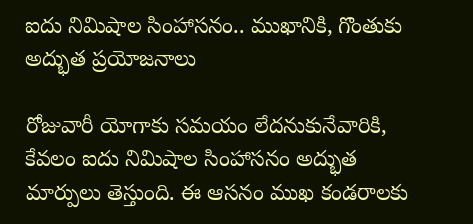ఐదు నిమిషాల సింహాసనం.. ముఖానికి, గొంతుకు అద్భుత ప్రయోజనాలు

రోజువారీ యోగాకు సమయం లేదనుకునేవారికి, కేవలం ఐదు నిమిషాల సింహాసనం అద్భుత మార్పులు తెస్తుంది. ఈ ఆసనం ముఖ కండరాలకు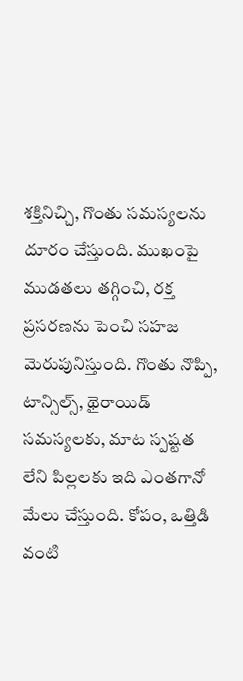శక్తినిచ్చి, గొంతు సమస్యలను దూరం చేస్తుంది. ముఖంపై ముడతలు తగ్గించి, రక్త ప్రసరణను పెంచి సహజ మెరుపునిస్తుంది. గొంతు నొప్పి, టాన్సిల్స్, థైరాయిడ్ సమస్యలకు, మాట స్పష్టత లేని పిల్లలకు ఇది ఎంతగానో మేలు చేస్తుంది. కోపం, ఒత్తిడి వంటి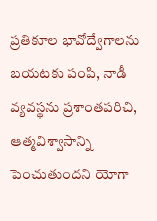ప్రతికూల భావోద్వేగాలను బయటకు పంపి, నాడీ వ్యవస్థను ప్రశాంతపరిచి, ఆత్మవిశ్వాసాన్ని పెంచుతుందని యోగా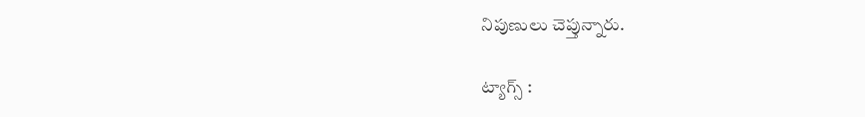నిపుణులు చెప్తున్నారు.

ట్యాగ్స్ :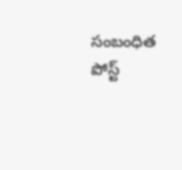సంబంధిత పోస్ట్